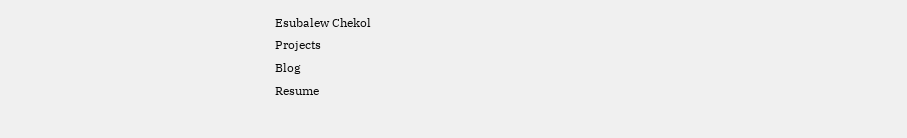Esubalew Chekol
Projects
Blog
Resume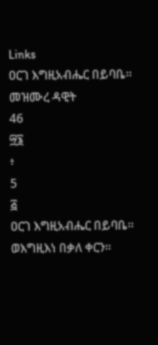Links
ዐርገ እግዚአብሔር በይባቤ።
መዝሙረ ዳዊት
46
፵፮
፥
5
፭
ዐርገ እግዚአብሔር በይባቤ።
ወእግዚእነ በቃለ ቀርን።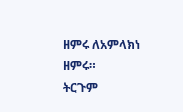ዘምሩ ለአምላክነ ዘምሩ።
ትርጉም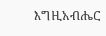እግዚአብሔር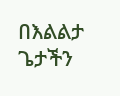በእልልታ ጌታችን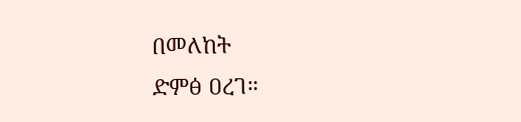በመለከት
ድምፅ ዐረገ።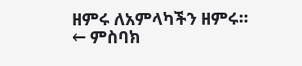ዘምሩ ለአምላካችን ዘምሩ።
← ምስባክ